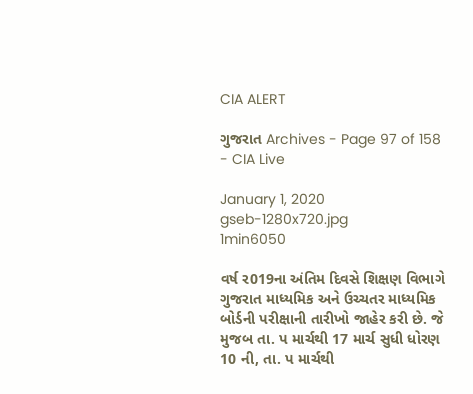CIA ALERT

ગુજરાત Archives - Page 97 of 158 - CIA Live

January 1, 2020
gseb-1280x720.jpg
1min6050

વર્ષ ર019ના અંતિમ દિવસે શિક્ષણ વિભાગે ગુજરાત માધ્યમિક અને ઉચ્ચતર માધ્યમિક બોર્ડની પરીક્ષાની તારીખો જાહેર કરી છે. જે મુજબ તા. પ માર્ચથી 17 માર્ચ સુધી ધોરણ 10 ની, તા. પ માર્ચથી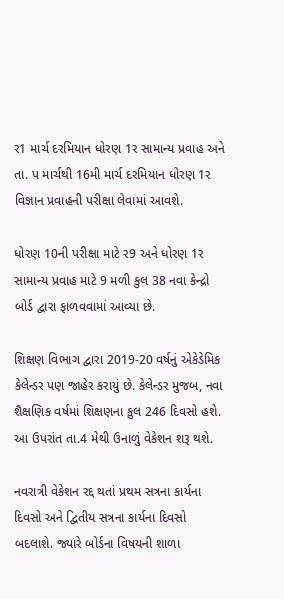ર1 માર્ચ દરમિયાન ધોરણ 1ર સામાન્ય પ્રવાહ અને તા. પ માર્ચથી 16મી માર્ચ દરમિયાન ધોરણ 1ર વિજ્ઞાન પ્રવાહની પરીક્ષા લેવામાં આવશે.

ધોરણ 10ની પરીક્ષા માટે ર9 અને ધોરણ 1ર સામાન્ય પ્રવાહ માટે 9 મળી કુલ 38 નવા કેન્દ્રો બોર્ડ દ્વારા ફાળવવામાં આવ્યા છે.

શિક્ષણ વિભાગ દ્વારા 2019-20 વર્ષનું એકેડેમિક કેલેન્ડર પણ જાહેર કરાયું છે. કેલેન્ડર મુજબ, નવા શૈક્ષણિક વર્ષમાં શિક્ષણના કુલ 246 દિવસો હશે. આ ઉપરાંત તા.4 મેથી ઉનાળું વેકેશન શરૂ થશે.

નવરાત્રી વેકેશન રદ્દ થતાં પ્રથમ સત્રના કાર્યના દિવસો અને દ્વિતીય સત્રના કાર્યના દિવસો બદલાશે. જ્યારે બોર્ડના વિષયની શાળા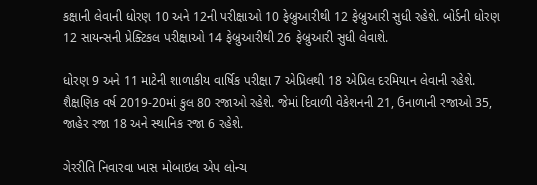કક્ષાની લેવાની ધોરણ 10 અને 12ની પરીક્ષાઓ 10 ફેબ્રુઆરીથી 12 ફેબ્રુઆરી સુધી રહેશે. બોર્ડની ધોરણ 12 સાયન્સની પ્રેક્ટિકલ પરીક્ષાઓ 14 ફેબ્રુઆરીથી 26 ફેબ્રુઆરી સુધી લેવાશે.

ધોરણ 9 અને 11 માટેની શાળાકીય વાર્ષિક પરીક્ષા 7 એપ્રિલથી 18 એપ્રિલ દરમિયાન લેવાની રહેશે. શૈક્ષણિક વર્ષ 2019-20માં કુલ 80 રજાઓ રહેશે. જેમાં દિવાળી વેકેશનની 21, ઉનાળાની રજાઓ 35, જાહેર રજા 18 અને સ્થાનિક રજા 6 રહેશે.

ગેરરીતિ નિવારવા ખાસ મોબાઇલ એપ લોન્ચ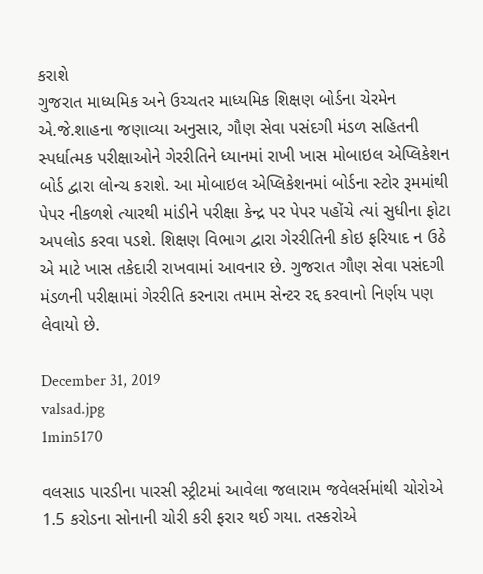કરાશે
ગુજરાત માધ્યમિક અને ઉચ્ચતર માધ્યમિક શિક્ષણ બોર્ડના ચેરમેન એ.જે.શાહના જણાવ્યા અનુસાર, ગૌણ સેવા પસંદગી મંડળ સહિતની સ્પર્ધાત્મક પરીક્ષાઓને ગેરરીતિને ધ્યાનમાં રાખી ખાસ મોબાઇલ એપ્લિકેશન બોર્ડ દ્વારા લોન્ચ કરાશે. આ મોબાઇલ એપ્લિકેશનમાં બોર્ડના સ્ટોર રૂમમાંથી પેપર નીકળશે ત્યારથી માંડીને પરીક્ષા કેન્દ્ર પર પેપર પહોંચે ત્યાં સુધીના ફોટા અપલોડ કરવા પડશે. શિક્ષણ વિભાગ દ્વારા ગેરરીતિની કોઇ ફરિયાદ ન ઉઠે એ માટે ખાસ તકેદારી રાખવામાં આવનાર છે. ગુજરાત ગૌણ સેવા પસંદગી મંડળની પરીક્ષામાં ગેરરીતિ કરનારા તમામ સેન્ટર રદ્દ કરવાનો નિર્ણય પણ લેવાયો છે.

December 31, 2019
valsad.jpg
1min5170

વલસાડ પારડીના પારસી સ્ટ્રીટમાં આવેલા જલારામ જવેલર્સમાંથી ચોરોએ 1.5 કરોડના સોનાની ચોરી કરી ફરાર થઈ ગયા. તસ્કરોએ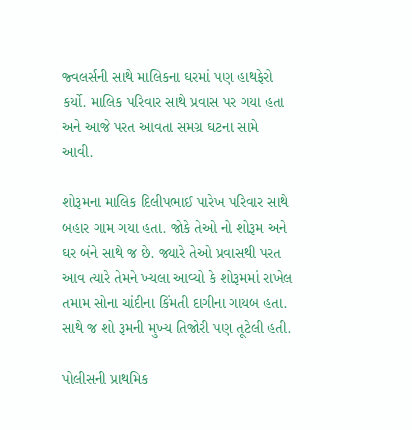જ્વલર્સની સાથે માલિકના ઘરમાં પણ હાથફેરો કર્યો. માલિક પરિવાર સાથે પ્રવાસ પર ગયા હતા અને આજે પરત આવતા સમગ્ર ઘટના સામે આવી.

શોરૂમના માલિક દિલીપભાઈ પારેખ પરિવાર સાથે બહાર ગામ ગયા હતા. જોકે તેઓ નો શોરૂમ અને ઘર બંને સાથે જ છે. જ્યારે તેઓ પ્રવાસથી પરત આવ ત્યારે તેમને ખ્યલા આવ્યો કે શોરૂમમાં રાખેલ તમામ સોના ચાંદીના કિંમતી દાગીના ગાયબ હતા. સાથે જ શો રૂમની મુખ્ય તિજોરી પણ તૂટેલી હતી.

પોલીસની પ્રાથમિક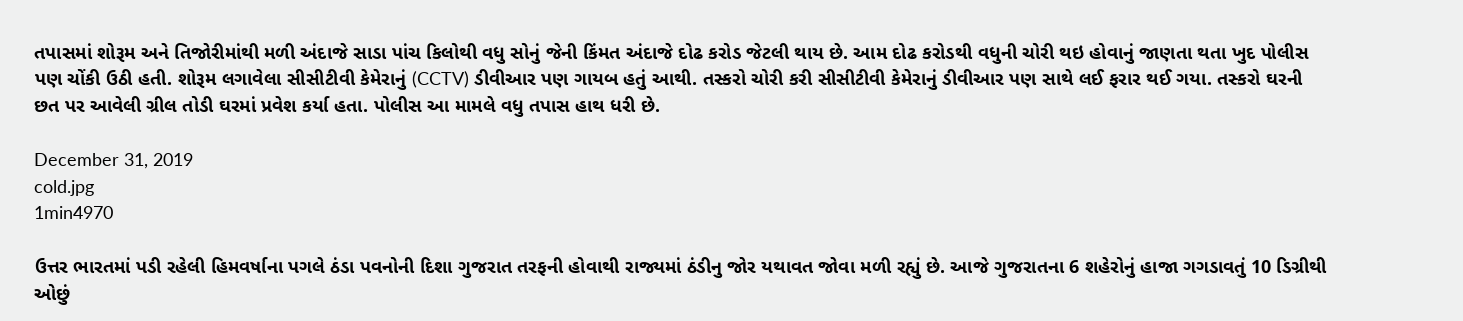તપાસમાં શોરૂમ અને તિજોરીમાંથી મળી અંદાજે સાડા પાંચ કિલોથી વધુ સોનું જેની કિંમત અંદાજે દોઢ કરોડ જેટલી થાય છે. આમ દોઢ કરોડથી વધુની ચોરી થઇ હોવાનું જાણતા થતા ખુદ પોલીસ પણ ચોંકી ઉઠી હતી. શોરૂમ લગાવેલા સીસીટીવી કેમેરાનું (CCTV) ડીવીઆર પણ ગાયબ હતું આથી. તસ્કરો ચોરી કરી સીસીટીવી કેમેરાનું ડીવીઆર પણ સાથે લઈ ફરાર થઈ ગયા. તસ્કરો ઘરની છત પર આવેલી ગ્રીલ તોડી ઘરમાં પ્રવેશ કર્યા હતા. પોલીસ આ મામલે વધુ તપાસ હાથ ધરી છે.

December 31, 2019
cold.jpg
1min4970

ઉત્તર ભારતમાં પડી રહેલી હિમવર્ષાના પગલે ઠંડા પવનોની દિશા ગુજરાત તરફની હોવાથી રાજ્યમાં ઠંડીનુ જોર યથાવત જોવા મળી રહ્યું છે. આજે ગુજરાતના 6 શહેરોનું હાજા ગગડાવતું 10 ડિગ્રીથી ઓછું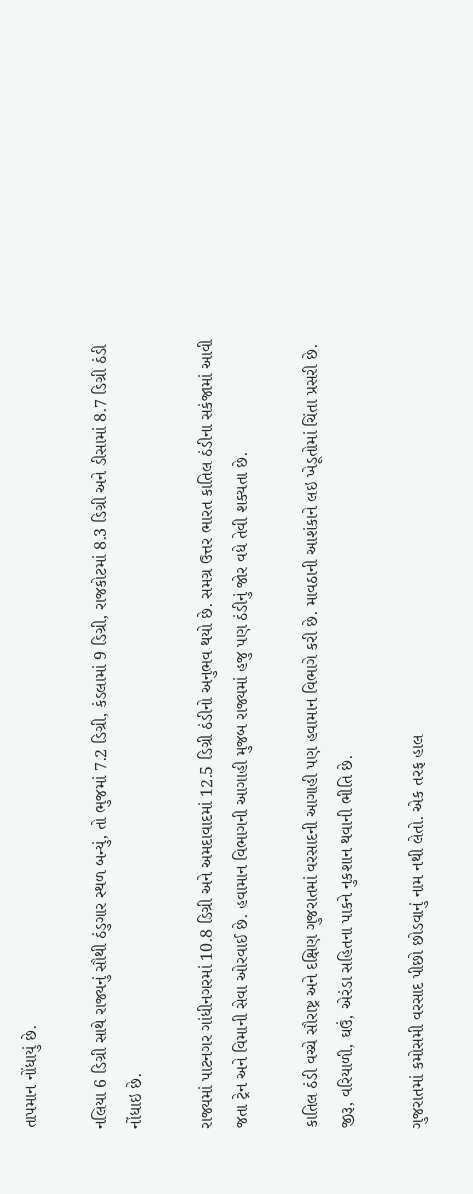તાપમાન નોંધાયું છે.

નલિયા 6 ડિગ્રી સાથે રાજ્યનું સૌથી ઠંડુગાર સ્થળ બન્યું, તો ભુજમાં 7.2 ડિગ્રી, કંડલામાં 9 ડિગ્રી, રાજકોટમાં 8.3 ડિગ્રી અને ડીસામાં 8.7 ડિગ્રી ઠંડી નોંધાઇ છે.

રાજ્યમાં પાટનગર ગાંધીનગરમાં 10.8 ડિગ્રી અને અમદાવાદમાં 12.5 ડિગ્રી ઠંડીનો અનુભવ થયો છે. સમગ્ર ઉત્તર ભારત કાતિલ ઠંડીના સકંજામાં આવી જતા ટ્રેન અને વિમાની સેવા ઓરવાઈ છે. હવામાન વિભાગની આગાહી મુજબ રાજ્યમાં હજુ પણ ઠંડીનું જોર વધે તેવી શક્યતા છે.

કાતિલ ઠંડી વચ્ચે સૌરાષ્ટ્ર અને દક્ષિણ ગુજરાતમાં વરસાદની આગાહી પણ હવામાન વિભાગે કરી છે. માવઠાની આશંકાને લઇ ખેડૂતોમાં ચિંતા પ્રસરી છે. જીરૂ, વરિયાળી, ઘઉં, એરંડા સહિતના પાકને નુકશાન થવાની ભીતિ છે.

ગુજરાતમાં કમોસમી વરસાદ પીછો છોડવાનું નામ નથી લેતો. એક તરફ હાલ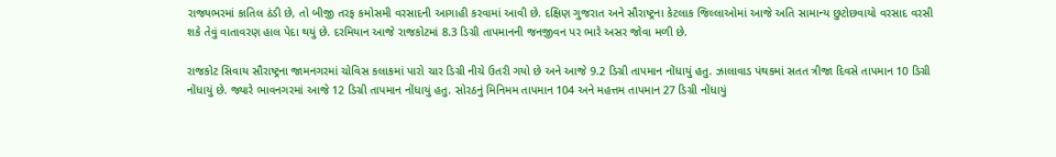રાજ્યભરમાં કાતિલ ઠંડી છે, તો બીજી તરફ કમોસમી વરસાદની આગાહી કરવામાં આવી છે. દક્ષિણ ગુજરાત અને સૌરાષ્ટ્રના કેટલાક જિલ્લાઓમાં આજે અતિ સામાન્ય છુટોછવાયો વરસાદ વરસી શકે તેવું વાતાવરણ હાલ પેદા થયું છે. દરમિયાન આજે રાજકોટમાં 8.3 ડિગ્રી તાપમાનની જનજીવન પર ભારે અસર જોવા મળી છે.

રાજકોટ સિવાય સૌરાષ્ટ્રના જામનગરમાં ચોવિસ કલાકમાં પારો ચાર ડિગ્રી નીચે ઉતરી ગયો છે અને આજે 9.2 ડિગ્રી તાપમાન નોંધાયું હતુ. ઝાલાવાડ પંથકમાં સતત ત્રીજા દિવસે તાપમાન 10 ડિગ્રી નોંધાયું છે. જ્યારે ભાવનગરમાં આજે 12 ડિગ્રી તાપમાન નોંધાયું હતુ. સોરઠનું મિનિમમ તાપમાન 104 અને મહત્તમ તાપમાન 27 ડિગ્રી નોંધાયું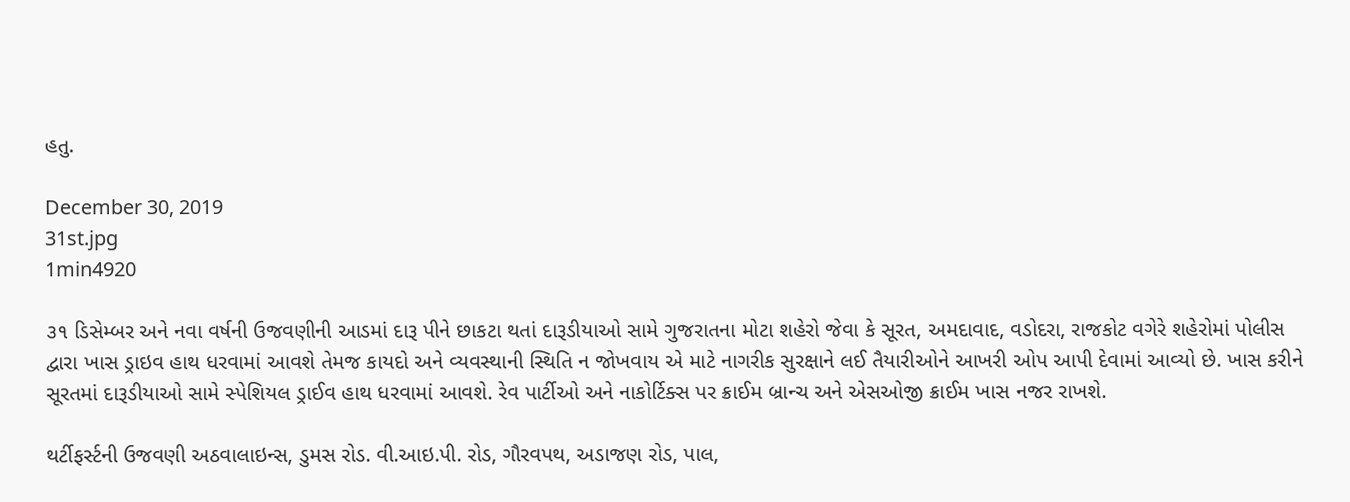હતુ.

December 30, 2019
31st.jpg
1min4920

૩૧ ડિસેમ્બર અને નવા વર્ષની ઉજવણીની આડમાં દારૂ પીને છાકટા થતાં દારૂડીયાઓ સામે ગુજરાતના મોટા શહેરો જેવા કે સૂરત, અમદાવાદ, વડોદરા, રાજકોટ વગેરે શહેરોમાં પોલીસ દ્વારા ખાસ ડ્રાઇવ હાથ ધરવામાં આવશે તેમજ કાયદો અને વ્યવસ્થાની સ્થિતિ ન જોખવાય એ માટે નાગરીક સુરક્ષાને લઈ તૈયારીઓને આખરી ઓપ આપી દેવામાં આવ્યો છે. ખાસ કરીને સૂરતમાં દારૂડીયાઓ સામે સ્પેશિયલ ડ્રાઈવ હાથ ધરવામાં આવશે. રેવ પાર્ટીઓ અને નાકોર્ટિક્સ પર ક્રાઈમ બ્રાન્ચ અને એસઓજી ક્રાઈમ ખાસ નજર રાખશે.

થર્ટીફર્સ્ટની ઉજવણી અઠવાલાઇન્સ, ડુમસ રોડ. વી.આઇ.પી. રોડ, ગૌરવપથ, અડાજણ રોડ, પાલ,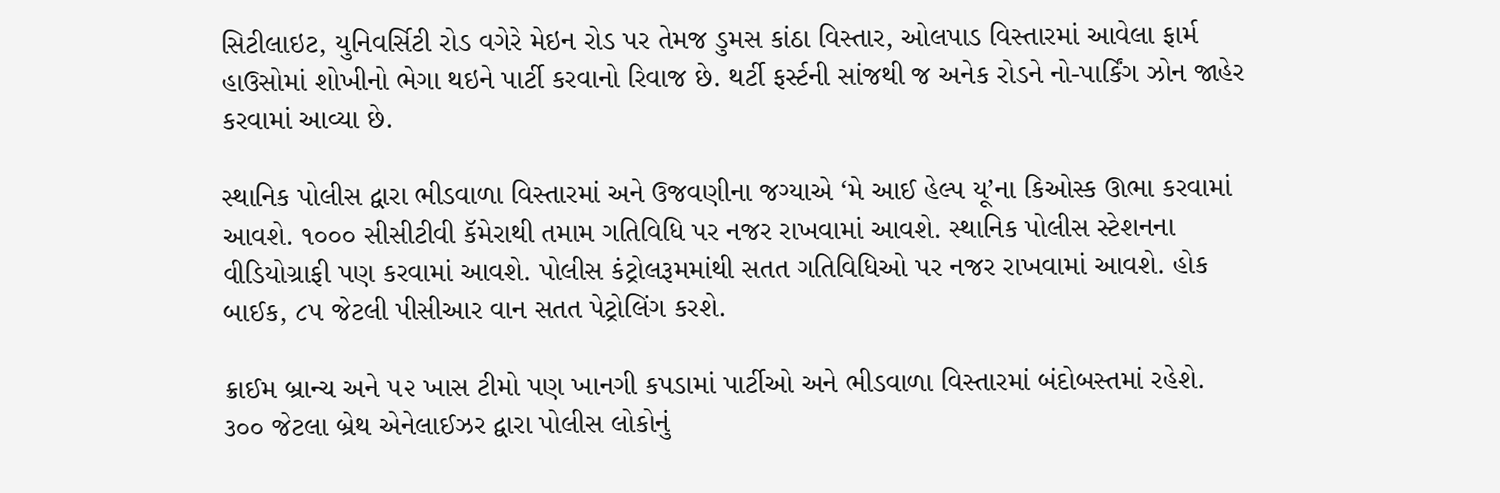સિટીલાઇટ, યુનિવર્સિટી રોડ વગેરે મેઇન રોડ પર તેમજ ડુમસ કાંઠા વિસ્તાર, ઓલપાડ વિસ્તારમાં આવેલા ફાર્મ હાઉસોમાં શોખીનો ભેગા થઇને પાર્ટી કરવાનો રિવાજ છે. થર્ટી ફર્સ્ટની સાંજથી જ અનેક રોડને નો-પાર્કિંગ ઝોન જાહેર કરવામાં આવ્યા છે.

સ્થાનિક પોલીસ દ્વારા ભીડવાળા વિસ્તારમાં અને ઉજવણીના જગ્યાએ ‘મે આઈ હેલ્પ યૂ’ના કિઓસ્ક ઊભા કરવામાં આવશે. ૧૦૦૦ સીસીટીવી કૅમેરાથી તમામ ગતિવિધિ પર નજર રાખવામાં આવશે. સ્થાનિક પોલીસ સ્ટેશનના વીડિયોગ્રાફી પણ કરવામાં આવશે. પોલીસ કંટ્રોલરૂમમાંથી સતત ગતિવિધિઓ પર નજર રાખવામાં આવશે. હોક બાઈક, ૮૫ જેટલી પીસીઆર વાન સતત પેટ્રોલિંગ કરશે.

ક્રાઈમ બ્રાન્ચ અને ૫૨ ખાસ ટીમો પણ ખાનગી કપડામાં પાર્ટીઓ અને ભીડવાળા વિસ્તારમાં બંદોબસ્તમાં રહેશે. ૩૦૦ જેટલા બ્રેથ એનેલાઈઝર દ્વારા પોલીસ લોકોનું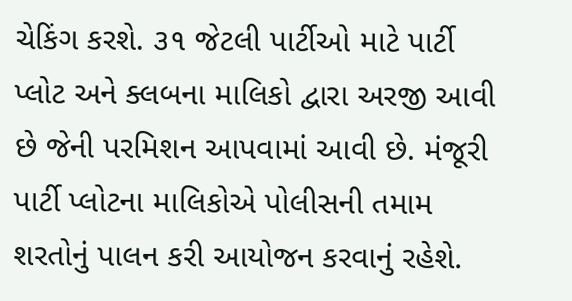ચેકિંગ કરશે. ૩૧ જેટલી પાર્ટીઓ માટે પાર્ટી પ્લોટ અને ક્લબના માલિકો દ્વારા અરજી આવી છે જેની પરમિશન આપવામાં આવી છે. મંજૂરી પાર્ટી પ્લોટના માલિકોએ પોલીસની તમામ શરતોનું પાલન કરી આયોજન કરવાનું રહેશે.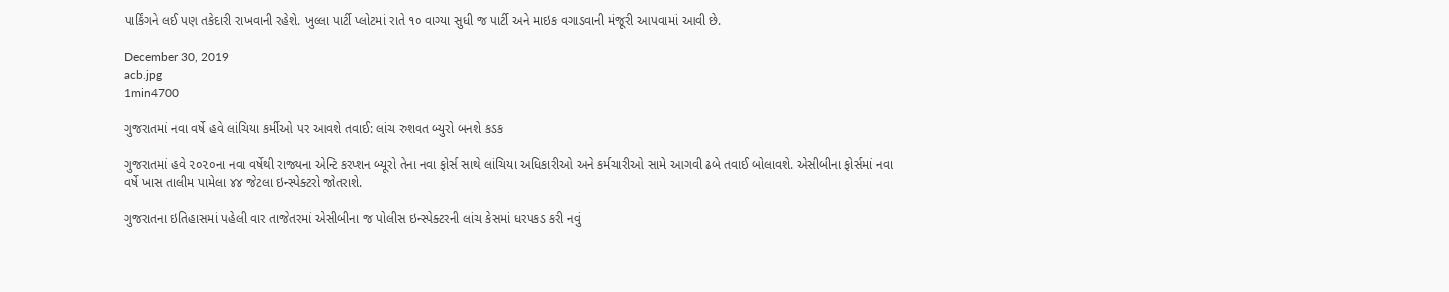પાર્કિંગને લઈ પણ તકેદારી રાખવાની રહેશે. ખુલ્લા પાર્ટી પ્લોટમાં રાતે ૧૦ વાગ્યા સુધી જ પાર્ટી અને માઇક વગાડવાની મંજૂરી આપવામાં આવી છે.

December 30, 2019
acb.jpg
1min4700

ગુજરાતમાં નવા વર્ષે હવે લાંચિયા કર્મીઓ પર આવશે તવાઈ: લાંચ રુશવત બ્યુરો બનશે કડક

ગુજરાતમાં હવે ૨૦૨૦ના નવા વર્ષેથી રાજ્યના એન્ટિ કરપ્શન બ્યૂરો તેના નવા ફોર્સ સાથે લાંચિયા અધિકારીઓ અને કર્મચારીઓ સામે આગવી ઢબે તવાઈ બોલાવશે. એસીબીના ફોર્સમાં નવા વર્ષે ખાસ તાલીમ પામેલા ૪૪ જેટલા ઇન્સ્પેક્ટરો જોતરાશે.

ગુજરાતના ઇતિહાસમાં પહેલી વાર તાજેતરમાં એસીબીના જ પોલીસ ઇન્સ્પેક્ટરની લાંચ કેસમાં ધરપકડ કરી નવું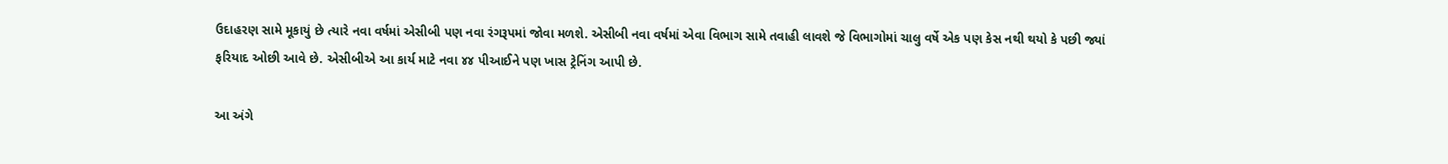ઉદાહરણ સામે મૂકાયું છે ત્યારે નવા વર્ષમાં એસીબી પણ નવા રંગરૂપમાં જોવા મળશે. એસીબી નવા વર્ષમાં એવા વિભાગ સામે તવાહી લાવશે જે વિભાગોમાં ચાલુ વર્ષે એક પણ કેસ નથી થયો કે પછી જ્યાં ફરિયાદ ઓછી આવે છે. એસીબીએ આ કાર્ય માટે નવા ૪૪ પીઆઈને પણ ખાસ ટ્રેનિંગ આપી છે.

આ અંગે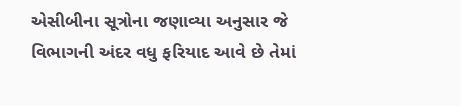એસીબીના સૂત્રોના જણાવ્યા અનુસાર જે વિભાગની અંદર વધુ ફરિયાદ આવે છે તેમાં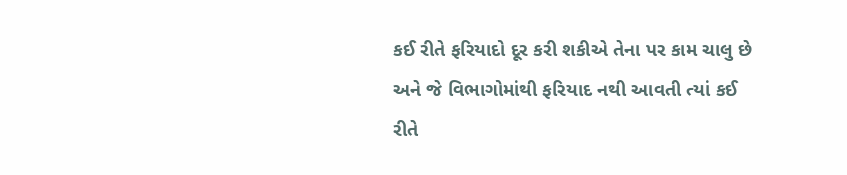કઈ રીતે ફરિયાદો દૂર કરી શકીએ તેના પર કામ ચાલુ છે અને જે વિભાગોમાંથી ફરિયાદ નથી આવતી ત્યાં કઈ રીતે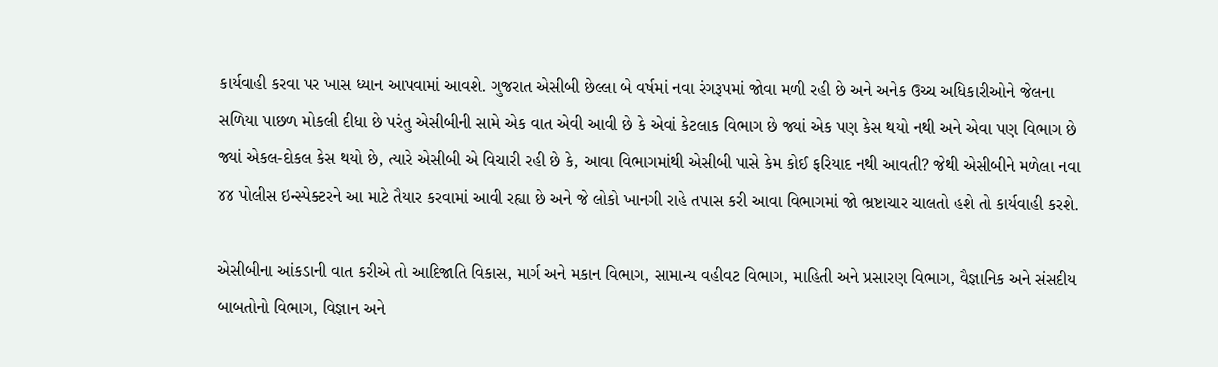કાર્યવાહી કરવા પર ખાસ ધ્યાન આપવામાં આવશે. ગુજરાત એસીબી છેલ્લા બે વર્ષમાં નવા રંગરૂપમાં જોવા મળી રહી છે અને અનેક ઉચ્ચ અધિકારીઓને જેલના સળિયા પાછળ મોકલી દીધા છે પરંતુ એસીબીની સામે એક વાત એવી આવી છે કે એવાં કેટલાક વિભાગ છે જ્યાં એક પણ કેસ થયો નથી અને એવા પણ વિભાગ છે જ્યાં એકલ-દોકલ કેસ થયો છે, ત્યારે એસીબી એ વિચારી રહી છે કે, આવા વિભાગમાંથી એસીબી પાસે કેમ કોઈ ફરિયાદ નથી આવતી? જેથી એસીબીને મળેલા નવા ૪૪ પોલીસ ઇન્સ્પેક્ટરને આ માટે તૈયાર કરવામાં આવી રહ્યા છે અને જે લોકો ખાનગી રાહે તપાસ કરી આવા વિભાગમાં જો ભ્રષ્ટાચાર ચાલતો હશે તો કાર્યવાહી કરશે.

એસીબીના આંકડાની વાત કરીએ તો આદિજાતિ વિકાસ, માર્ગ અને મકાન વિભાગ, સામાન્ય વહીવટ વિભાગ, માહિતી અને પ્રસારણ વિભાગ, વૈજ્ઞાનિક અને સંસદીય બાબતોનો વિભાગ, વિજ્ઞાન અને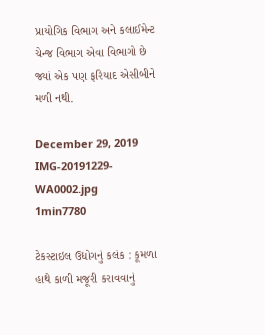પ્રાયોગિક વિભાગ અને કલાઈમેન્ટ ચેન્જ વિભાગ એવા વિભાગો છે જ્યાં એક પણ ફરિયાદ એસીબીને મળી નથી.

December 29, 2019
IMG-20191229-WA0002.jpg
1min7780

ટેકસ્ટાઇલ ઉદ્યોગનું કલંક : કૂમળા હાથે કાળી મજૂરી કરાવવાનું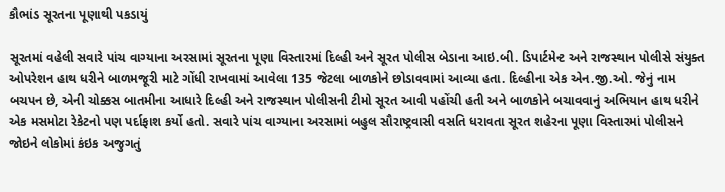કૌભાંડ સૂરતના પૂણાથી પકડાયું

સૂરતમાં વહેલી સવારે પાંચ વાગ્યાના અરસામાં સૂરતના પૂણા વિસ્તારમાં દિલ્હી અને સૂરત પોલીસ બેડાના આઇ.બી. ડિપાર્ટમેન્ટ અને રાજસ્થાન પોલીસે સંયુક્ત ઓપરેશન હાથ ધરીને બાળમજૂરી માટે ગોંધી રાખવામાં આવેલા 135 જેટલા બાળકોને છોડાવવામાં આવ્યા હતા. દિલ્હીના એક એન.જી.ઓ. જેનું નામ બચપન છે, એની ચોક્કસ બાતમીના આધારે દિલ્હી અને રાજસ્થાન પોલીસની ટીમો સૂરત આવી પહોંચી હતી અને બાળકોને બચાવવાનું અભિયાન હાથ ધરીને એક મસમોટા રેકેટનો પણ પર્દાફાશ કર્યો હતો. સવારે પાંચ વાગ્યાના અરસામાં બહુલ સૌરાષ્ટ્રવાસી વસતિ ધરાવતા સૂરત શહેરના પૂણા વિસ્તારમાં પોલીસને જોઇને લોકોમાં કંઇક અજુગતું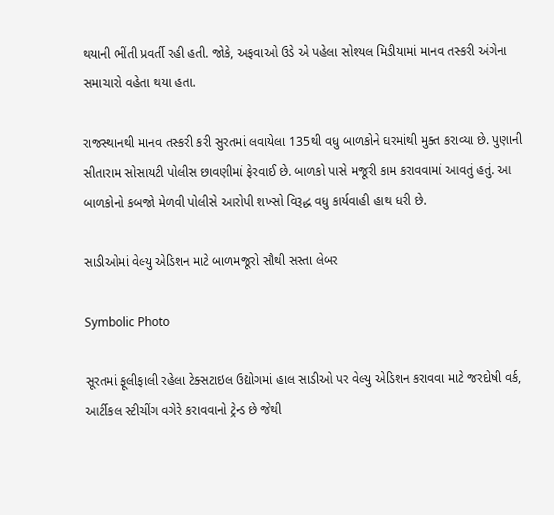થયાની ભીંતી પ્રવર્તી રહી હતી. જોકે, અફવાઓ ઉડે એ પહેલા સોશ્યલ મિડીયામાં માનવ તસ્કરી અંગેના સમાચારો વહેતા થયા હતા.

રાજસ્થાનથી માનવ તસ્કરી કરી સુરતમાં લવાયેલા 135થી વધુ બાળકોને ઘરમાંથી મુક્ત કરાવ્યા છે. પુણાની સીતારામ સોસાયટી પોલીસ છાવણીમાં ફેરવાઈ છે. બાળકો પાસે મજૂરી કામ કરાવવામાં આવતું હતું. આ બાળકોનો કબજો મેળવી પોલીસે આરોપી શખ્સો વિરૂદ્ધ વધુ કાર્યવાહી હાથ ધરી છે.

સાડીઓમાં વેલ્યુ એડિશન માટે બાળમજૂરો સૌથી સસ્તા લેબર

Symbolic Photo

સૂરતમાં ફૂલીફાલી રહેલા ટેક્સટાઇલ ઉદ્યોગમાં હાલ સાડીઓ પર વેલ્યુ એડિશન કરાવવા માટે જરદોષી વર્ક, આર્ટીકલ સ્ટીચીંગ વગેરે કરાવવાનો ટ્રેન્ડ છે જેથી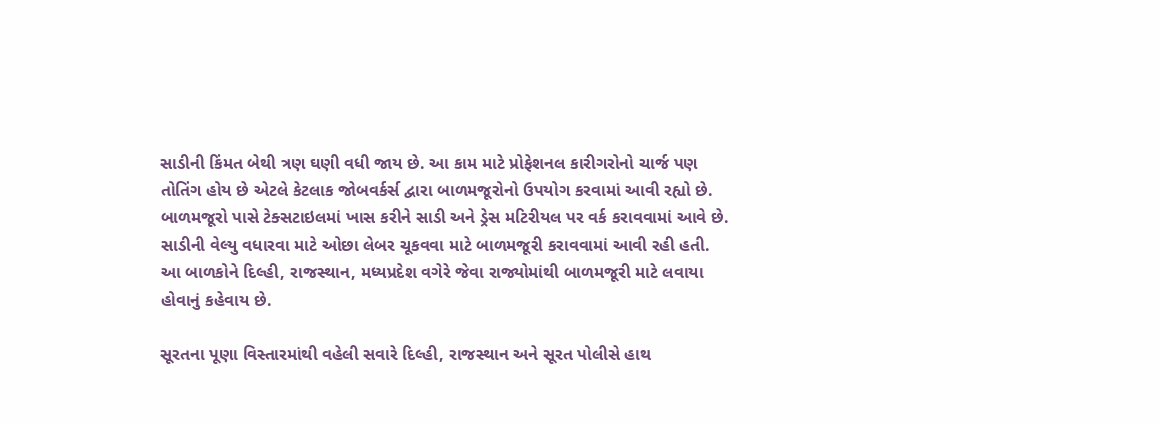સાડીની કિંમત બેથી ત્રણ ઘણી વધી જાય છે. આ કામ માટે પ્રોફેશનલ કારીગરોનો ચાર્જ પણ તોતિંગ હોય છે એટલે કેટલાક જોબવર્કર્સ દ્વારા બાળમજૂરોનો ઉપયોગ કરવામાં આવી રહ્યો છે. બાળમજૂરો પાસે ટેક્સટાઇલમાં ખાસ કરીને સાડી અને ડ્રેસ મટિરીયલ પર વર્ક કરાવવામાં આવે છે. સાડીની વેલ્યુ વધારવા માટે ઓછા લેબર ચૂકવવા માટે બાળમજૂરી કરાવવામાં આવી રહી હતી. આ બાળકોને દિલ્હી, રાજસ્થાન, મધ્યપ્રદેશ વગેરે જેવા રાજ્યોમાંથી બાળમજૂરી માટે લવાયા હોવાનું કહેવાય છે.

સૂરતના પૂણા વિસ્તારમાંથી વહેલી સવારે દિલ્હી, રાજસ્થાન અને સૂરત પોલીસે હાથ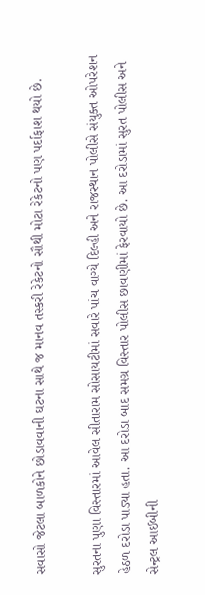સવાસો જેટલા બાળકોને છોડાવવાની ઘટના સાથે જ માનવ તસ્કરી રેકેટનો સૌથી મોટા રેકેટનો પણ પર્દાફાશ થયો છે.

સુરતના પુણા વિસ્તારમાં આવેલ સીતારામ સોસાયટીમાં સવારે પાંચ વાગ્યે દિલ્હી અને રાજસ્થાન પોલીસે સંયુક્ત ઓપરેશન હેઠળ દરોડા પાડ્યા હતા. આ દરોડા બાદ સમગ્ર વિસ્તાર પોલીસ છાવણીમાં ફેરવાયો છે. આ દરોડામાં સુરત પોલીસ અને સેન્ટ્રલ આઈબીની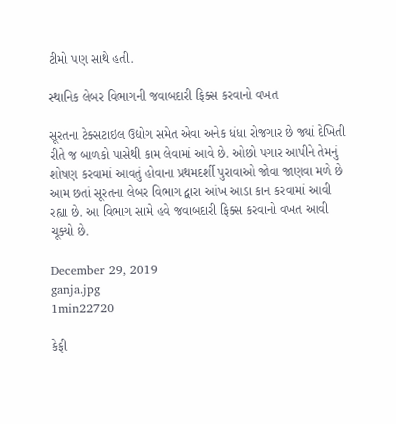ટીમો પણ સાથે હતી.

સ્થાનિક લેબર વિભાગની જવાબદારી ફિક્સ કરવાનો વખત

સૂરતના ટેક્સટાઇલ ઉદ્યોગ સમેત એવા અનેક ધંધા રોજગાર છે જ્યાં દેખિતી રીતે જ બાળકો પાસેથી કામ લેવામાં આવે છે. ઓછો પગાર આપીને તેમનું શોષણ કરવામાં આવતું હોવાના પ્રથમદર્શી પુરાવાઓ જોવા જાણવા મળે છે આમ છતાં સૂરતના લેબર વિભાગ દ્વારા આંખ આડા કાન કરવામાં આવી રહ્યા છે. આ વિભાગ સામે હવે જવાબદારી ફિક્સ કરવાનો વખત આવી ચૂક્યો છે.

December 29, 2019
ganja.jpg
1min22720

કેફી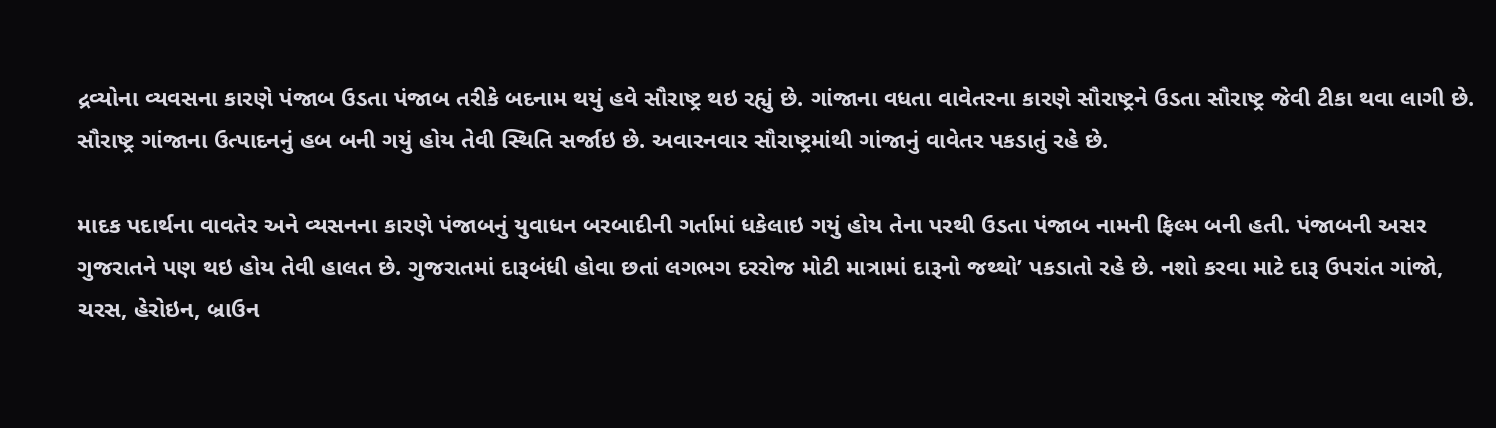દ્રવ્યોના વ્યવસના કારણે પંજાબ ઉડતા પંજાબ તરીકે બદનામ થયું હવે સૌરાષ્ટ્ર થઇ રહ્યું છે. ગાંજાના વધતા વાવેતરના કારણે સૌરાષ્ટ્રને ઉડતા સૌરાષ્ટ્ર જેવી ટીકા થવા લાગી છે. સૌરાષ્ટ્ર ગાંજાના ઉત્પાદનનું હબ બની ગયું હોય તેવી સ્થિતિ સર્જાઇ છે. અવારનવાર સૌરાષ્ટ્રમાંથી ગાંજાનું વાવેતર પકડાતું રહે છે.

માદક પદાર્થના વાવતેર અને વ્યસનના કારણે પંજાબનું યુવાધન બરબાદીની ગર્તામાં ધકેલાઇ ગયું હોય તેના પરથી ઉડતા પંજાબ નામની ફિલ્મ બની હતી. પંજાબની અસર ગુજરાતને પણ થઇ હોય તેવી હાલત છે. ગુજરાતમાં દારૂબંધી હોવા છતાં લગભગ દરરોજ મોટી માત્રામાં દારૂનો જથ્થો’ પકડાતો રહે છે. નશો કરવા માટે દારૂ ઉપરાંત ગાંજો, ચરસ, હેરોઇન, બ્રાઉન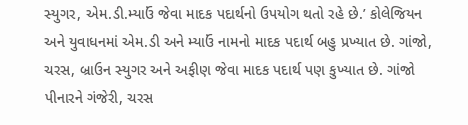સ્યુગર, એમ.ડી.મ્યાઉં જેવા માદક પદાર્થનો ઉપયોગ થતો રહે છે.’ કોલેજિયન અને યુવાધનમાં એમ.ડી અને મ્યાઉં નામનો માદક પદાર્થ બહુ પ્રખ્યાત છે. ગાંજો, ચરસ, બ્રાઉન સ્યુગર અને અફીણ જેવા માદક પદાર્થ પણ કુખ્યાત છે. ગાંજો પીનારને ગંજેરી, ચરસ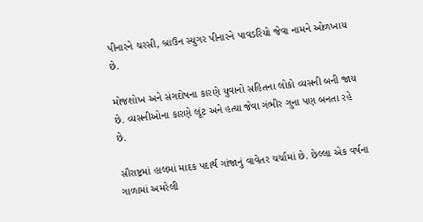પીનારને ચરસી, બ્રાઉન સ્યુગર પીનારને પાવડરિયો જેવા નામને ઓળખાય છે.

મોજશોખ અને સંગદોષના કારણે યુવાનો સહિતના લોકો વ્યસની બની જાય છે. વ્યસનીઓના કારણે લૂંટ અને હત્યા જેવા ગંભીર ગુના પણ બનતા રહે છે.

સૌરાષ્ટ્રમાં હાલમાં માદક પદાર્થ ગાંજાનું વાવેતર ચર્ચામાં છે. છેલ્લા એક વર્ષના ગાળામાં અમરેલી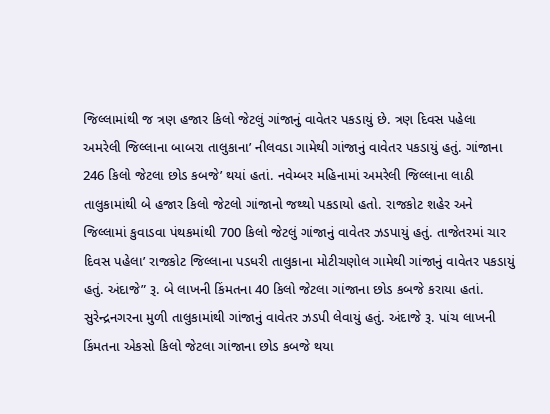જિલ્લામાંથી જ ત્રણ હજાર કિલો જેટલું ગાંજાનું વાવેતર પકડાયું છે. ત્રણ દિવસ પહેલા અમરેલી જિલ્લાના બાબરા તાલુકાના’ નીલવડા ગામેથી ગાંજાનું વાવેતર પકડાયું હતું. ગાંજાના 246 કિલો જેટલા છોડ કબજે’ થયાં હતાં. નવેમ્બર મહિનામાં અમરેલી જિલ્લાના લાઠી તાલુકામાંથી બે હજાર કિલો જેટલો ગાંજાનો જથ્થો પકડાયો હતો. રાજકોટ શહેર અને જિલ્લામાં કુવાડવા પંથકમાંથી 700 કિલો જેટલું ગાંજાનું વાવેતર ઝડપાયું હતું. તાજેતરમાં ચાર દિવસ પહેલા’ રાજકોટ જિલ્લાના પડધરી તાલુકાના મોટીચણોલ ગામેથી ગાંજાનું વાવેતર પકડાયું હતું. અંદાજે” રૂ. બે લાખની કિંમતના 40 કિલો જેટલા ગાંજાના છોડ કબજે કરાયા હતાં. સુરેન્દ્રનગરના મુળી તાલુકામાંથી ગાંજાનું વાવેતર ઝડપી લેવાયું હતું. અંદાજે રૂ. પાંચ લાખની કિંમતના એકસો કિલો જેટલા ગાંજાના છોડ કબજે થયા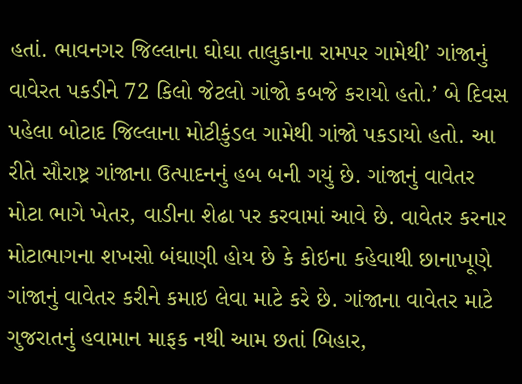હતાં. ભાવનગર જિલ્લાના ઘોઘા તાલુકાના રામપર ગામેથી’ ગાંજાનું વાવેરત પકડીને 72 કિલો જેટલો ગાંજો કબજે કરાયો હતો.’ બે દિવસ પહેલા બોટાદ જિલ્લાના મોટીકુંડલ ગામેથી ગાંજો પકડાયો હતો. આ રીતે સૌરાષ્ટ્ર ગાંજાના ઉત્પાદનનું હબ બની ગયું છે. ગાંજાનું વાવેતર મોટા ભાગે ખેતર, વાડીના શેઢા પર કરવામાં આવે છે. વાવેતર કરનાર મોટાભાગના શખસો બંઘાણી હોય છે કે કોઇના કહેવાથી છાનાખૂણે ગાંજાનું વાવેતર કરીને કમાઇ લેવા માટે કરે છે. ગાંજાના વાવેતર માટે ગુજરાતનું હવામાન માફક નથી આમ છતાં બિહાર,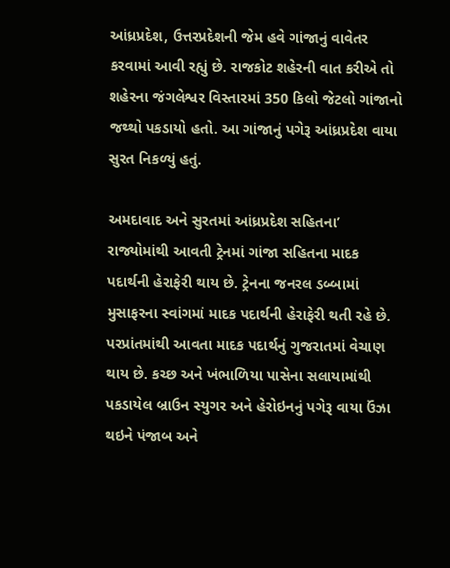આંધ્રપ્રદેશ, ઉત્તરપ્રદેશની જેમ હવે ગાંજાનું વાવેતર કરવામાં આવી રહ્યું છે. રાજકોટ શહેરની વાત કરીએ તો શહેરના જંગલેશ્વર વિસ્તારમાં 350 કિલો જેટલો ગાંજાનો જથ્થો પકડાયો હતો. આ ગાંજાનું પગેરૂ આંધ્રપ્રદેશ વાયા સુરત નિકળ્યું હતું.

અમદાવાદ અને સુરતમાં આંધ્રપ્રદેશ સહિતના’ રાજ્યોમાંથી આવતી ટ્રેનમાં ગાંજા સહિતના માદક પદાર્થની હેરાફેરી થાય છે. ટ્રેનના જનરલ ડબ્બામાં મુસાફરના સ્વાંગમાં માદક પદાર્થની હેરાફેરી થતી રહે છે. પરપ્રાંતમાંથી આવતા માદક પદાર્થનું ગુજરાતમાં વેચાણ થાય છે. કચ્છ અને ખંભાળિયા પાસેના સલાયામાંથી પકડાયેલ બ્રાઉન સ્યુગર અને હેરોઇનનું પગેરૂ વાયા ઉંઝા થઇને પંજાબ અને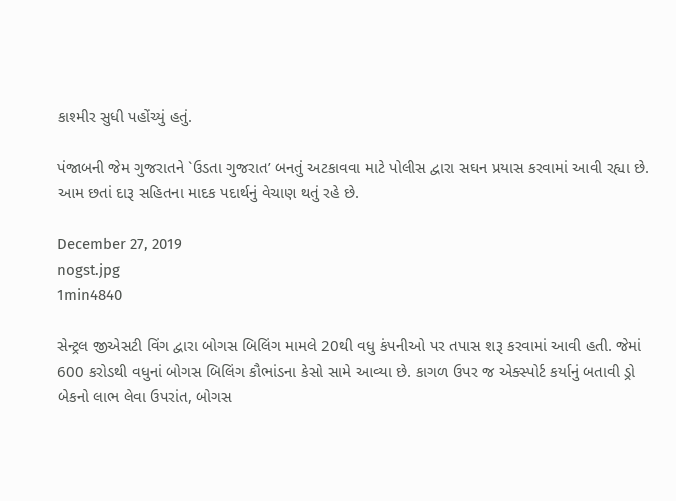કાશ્મીર સુધી પહોંચ્યું હતું.

પંજાબની જેમ ગુજરાતને `ઉડતા ગુજરાત’ બનતું અટકાવવા માટે પોલીસ દ્વારા સઘન પ્રયાસ કરવામાં આવી રહ્યા છે. આમ છતાં દારૂ સહિતના માદક પદાર્થનું વેચાણ થતું રહે છે.

December 27, 2019
nogst.jpg
1min4840

સેન્ટ્રલ જીએસટી વિંગ દ્વારા બોગસ બિલિંગ મામલે 20થી વધુ કંપનીઓ પર તપાસ શરૂ કરવામાં આવી હતી. જેમાં 600 કરોડથી વધુનાં બોગસ બિલિંગ કૌભાંડના કેસો સામે આવ્યા છે. કાગળ ઉપર જ એક્સ્પોર્ટ કર્યાનું બતાવી ડ્રો બેકનો લાભ લેવા ઉપરાંત, બોગસ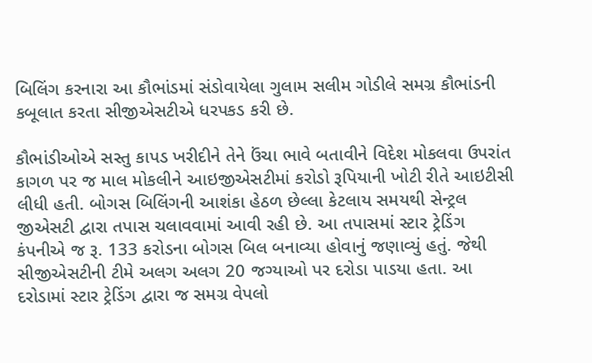બિલિંગ કરનારા આ કૌભાંડમાં સંડોવાયેલા ગુલામ સલીમ ગોડીલે સમગ્ર કૌભાંડની કબૂલાત કરતા સીજીએસટીએ ધરપકડ કરી છે.

કૌભાંડીઓએ સસ્તુ કાપડ ખરીદીને તેને ઉંચા ભાવે બતાવીને વિદેશ મોકલવા ઉપરાંત કાગળ પર જ માલ મોકલીને આઇજીએસટીમાં કરોડો રૂપિયાની ખોટી રીતે આઇટીસી લીધી હતી. બોગસ બિલિંગની આશંકા હેઠળ છેલ્લા કેટલાય સમયથી સેન્ટ્રલ જીએસટી દ્વારા તપાસ ચલાવવામાં આવી રહી છે. આ તપાસમાં સ્ટાર ટ્રેડિંગ કંપનીએ જ રૂ. 133 કરોડના બોગસ બિલ બનાવ્યા હોવાનું જણાવ્યું હતું. જેથી સીજીએસટીની ટીમે અલગ અલગ 20 જગ્યાઓ પર દરોડા પાડયા હતા. આ દરોડામાં સ્ટાર ટ્રેડિંગ દ્વારા જ સમગ્ર વેપલો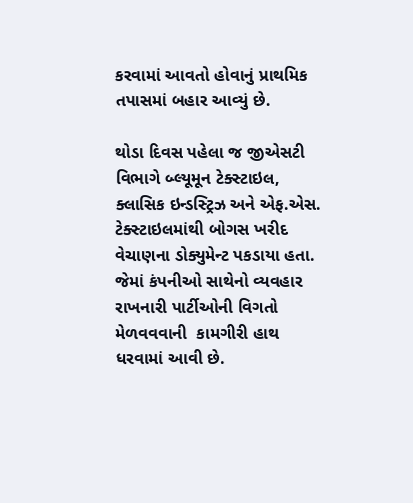કરવામાં આવતો હોવાનું પ્રાથમિક તપાસમાં બહાર આવ્યું છે.

થોડા દિવસ પહેલા જ જીએસટી વિભાગે બ્લ્યૂમૂન ટેક્સ્ટાઇલ, ક્લાસિક ઇન્ડસ્ટ્રિઝ અને એફ.એસ. ટેક્સ્ટાઇલમાંથી બોગસ ખરીદ વેચાણના ડોક્યુમેન્ટ પકડાયા હતા. જેમાં કંપનીઓ સાથેનો વ્યવહાર રાખનારી પાર્ટીઓની વિગતો મેળવવવાની  કામગીરી હાથ  ધરવામાં આવી છે.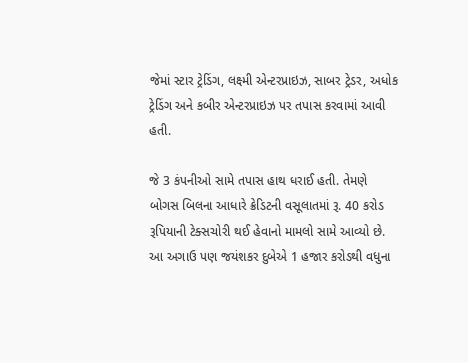જેમાં સ્ટાર ટ્રેડિંગ, લક્ષ્મી એન્ટરપ્રાઇઝ, સાબર ટ્રેડર, અધોક ટ્રેડિંગ અને કબીર એન્ટરપ્રાઇઝ પર તપાસ કરવામાં આવી હતી.

જે 3 કંપનીઓ સામે તપાસ હાથ ધરાઈ હતી. તેમણે બોગસ બિલના આધારે ક્રેડિટની વસૂલાતમાં રૂ. 40 કરોડ રૂપિયાની ટેક્સચોરી થઈ હેવાનો મામલો સામે આવ્યો છે. આ અગાઉ પણ જયંશકર દુબેએ 1 હજાર કરોડથી વધુના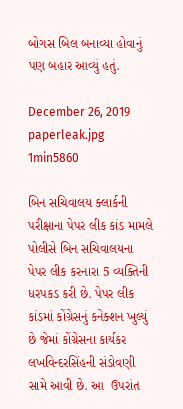બોગસ બિલ બનાવ્યા હોવાનું પણ બહાર આવ્યું હતું.

December 26, 2019
paperleak.jpg
1min5860

બિન સચિવાલય ક્લાર્કની પરીક્ષાના પેપર લીક કાંડ મામલે પોલીસે બિન સચિવાલયના પેપર લીક કરનારા 5 વ્યક્તિની ધરપકડ કરી છે. પેપર લીક કાંડમાં કોંગ્રેસનું કનેક્શન ખુલ્યું છે જેમાં કોંગ્રેસના કાર્યકર લખવિન્દરસિંહની સંડોવણી સામે આવી છે. આ  ઉપરાંત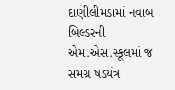દાણીલીમડામાં નવાબ બિલ્ડરની  એમ.એસ.સ્કૂલમાં જ સમગ્ર ષડયંત્ર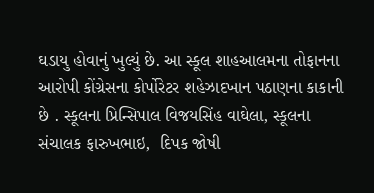ઘડાયુ હોવાનું ખુલ્યું છે. આ સ્કૂલ શાહઆલમના તોફાનના આરોપી કોંગ્રેસના કોર્પોરેટર શહેઝાદખાન પઠાણના કાકાની છે . સ્કૂલના પ્રિન્સિપાલ વિજયસિંહ વાઘેલા, સ્કૂલના સંચાલક ફારુખભાઇ,  દિપક જોષી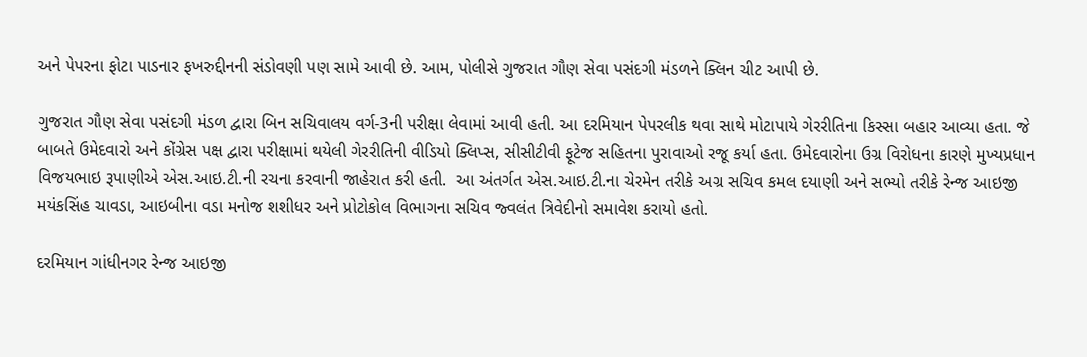અને પેપરના ફોટા પાડનાર ફખરુદ્દીનની સંડોવણી પણ સામે આવી છે. આમ, પોલીસે ગુજરાત ગૌણ સેવા પસંદગી મંડળને ક્લિન ચીટ આપી છે.

ગુજરાત ગૌણ સેવા પસંદગી મંડળ દ્વારા બિન સચિવાલય વર્ગ-3ની પરીક્ષા લેવામાં આવી હતી. આ દરમિયાન પેપરલીક થવા સાથે મોટાપાયે ગેરરીતિના કિસ્સા બહાર આવ્યા હતા. જે બાબતે ઉમેદવારો અને કોંગ્રેસ પક્ષ દ્વારા પરીક્ષામાં થયેલી ગેરરીતિની વીડિયો ક્લિપ્સ, સીસીટીવી ફૂટેજ સહિતના પુરાવાઓ રજૂ કર્યા હતા. ઉમેદવારોના ઉગ્ર વિરોધના કારણે મુખ્યપ્રધાન વિજયભાઇ રૂપાણીએ એસ.આઇ.ટી.ની રચના કરવાની જાહેરાત કરી હતી.  આ અંતર્ગત એસ.આઇ.ટી.ના ચેરમેન તરીકે અગ્ર સચિવ કમલ દયાણી અને સભ્યો તરીકે રેન્જ આઇજી મયંકસિંહ ચાવડા, આઇબીના વડા મનોજ શશીધર અને પ્રોટોકોલ વિભાગના સચિવ જ્વલંત ત્રિવેદીનો સમાવેશ કરાયો હતો.

દરમિયાન ગાંધીનગર રેન્જ આઇજી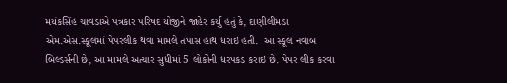મયંકસિંહ ચાવડાએ પત્રકાર પરિષદ યોજીને જાહેર કર્યુ હતું કે, દાણીલીમડા એમ.એસ.સ્કૂલમાં પેપરલીક થવા મામલે તપાસ હાથ ધરાઇ હતી.  આ સ્કૂલ નવાબ બિલ્ડર્સની છે, આ મામલે અત્યાર સુધીમાં 5 લોકોની ધરપકડ કરાઇ છે. પેપર લીક કરવા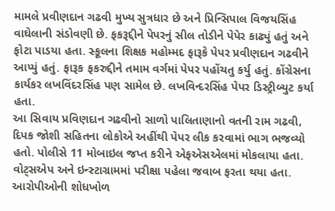મામલે પ્રવીણદાન ગઢવી મુખ્ય સુત્રધાર છે અને પ્રિન્સિપાલ વિજયસિંહ વાઘેલાની સંડોવણી છે. ફકરૂદ્દીને પેપરનું સીલ તોડીને પેપેર કાઢ્યું હતું અને ફોટા પાડયા હતા. સ્કૂલના શિક્ષક મહોમ્મદ ફારૂકે પેપર પ્રવીણદાન ગઢવીને આપ્યું હતું. ફારૂક ફકરુદ્દીને તમામ વર્ગમાં પેપર પહોંચતુ કર્યુ હતું. કોંગ્રેસના કાર્યકર લખવિંદરસિંહ પણ સામેલ છે. લખવિન્દરસિંહ પેપર ડિસ્ટ્રીબ્યુટ કર્યા હતા.
આ સિવાય પ્રવિણદાન ગઢવીનો સાળો પાલિતાણાનો વતની રામ ગઢવી,  દિપક જોશી સહિતના લોકોએ અહીંથી પેપર લીક કરવામાં ભાગ ભજવ્યો હતો. પોલીસે 11 મોબાઇલ જપ્ત કરીને એફએસએલમાં મોકલાયા હતા. વોટ્સએપ અને ઇન્સ્ટાગ્રામમાં પરીક્ષા પહેલા જવાબ ફરતા થયા હતા. આરોપીઓની શોધખોળ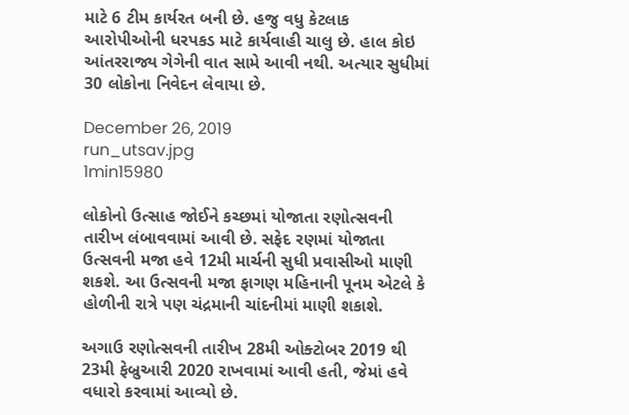માટે 6 ટીમ કાર્યરત બની છે. હજુ વધુ કેટલાક આરોપીઓની ધરપકડ માટે કાર્યવાહી ચાલુ છે. હાલ કોઇ આંતરરાજ્ય ગેગેની વાત સામે આવી નથી. અત્યાર સુધીમાં 30 લોકોના નિવેદન લેવાયા છે.

December 26, 2019
run_utsav.jpg
1min15980

લોકોનો ઉત્સાહ જોઈને કચ્છમાં યોજાતા રણોત્સવની તારીખ લંબાવવામાં આવી છે. સફેદ રણમાં યોજાતા ઉત્સવની મજા હવે 12મી માર્ચની સુધી પ્રવાસીઓ માણી શકશે. આ ઉત્સવની મજા ફાગણ મહિનાની પૂનમ એટલે કે હોળીની રાત્રે પણ ચંદ્રમાની ચાંદનીમાં માણી શકાશે.

અગાઉ રણોત્સવની તારીખ 28મી ઓક્ટોબર 2019 થી 23મી ફેબ્રુઆરી 2020 રાખવામાં આવી હતી, જેમાં હવે વધારો કરવામાં આવ્યો છે.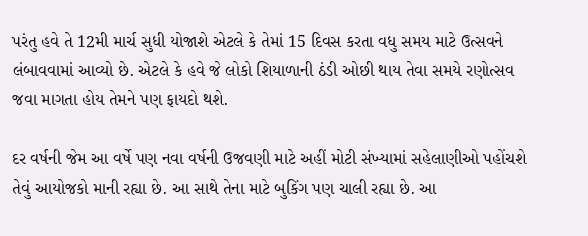પરંતુ હવે તે 12મી માર્ચ સુધી યોજાશે એટલે કે તેમાં 15 દિવસ કરતા વધુ સમય માટે ઉત્સવને લંબાવવામાં આવ્યો છે. એટલે કે હવે જે લોકો શિયાળાની ઠંડી ઓછી થાય તેવા સમયે રણોત્સવ જવા માગતા હોય તેમને પણ ફાયદો થશે.

દર વર્ષની જેમ આ વર્ષે પણ નવા વર્ષની ઉજવણી માટે અહીં મોટી સંખ્યામાં સહેલાણીઓ પહોંચશે તેવું આયોજકો માની રહ્યા છે. આ સાથે તેના માટે બુકિંગ પણ ચાલી રહ્યા છે. આ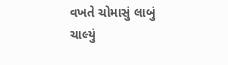વખતે ચોમાસું લાબું ચાલ્યું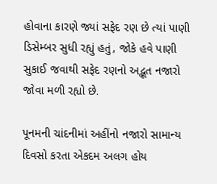હોવાના કારણે જ્યાં સફેદ રણ છે ત્યાં પાણી ડિસેમ્બર સુધી રહ્યું હતું, જોકે હવે પાણી સુકાઈ જવાથી સફેદ રણનો અદ્ભૂત નજારો જોવા મળી રહ્યો છે.

પૂનમની ચાંદનીમાં અહીંનો નજારો સામાન્ય દિવસો કરતા એકદમ અલગ હોય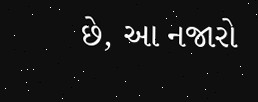છે, આ નજારો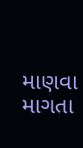માણવા માગતા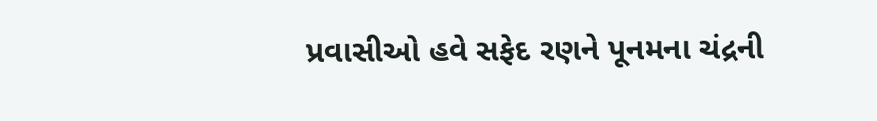પ્રવાસીઓ હવે સફેદ રણને પૂનમના ચંદ્રની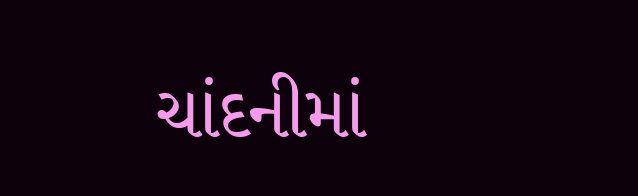ચાંદનીમાં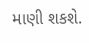માણી શકશે.